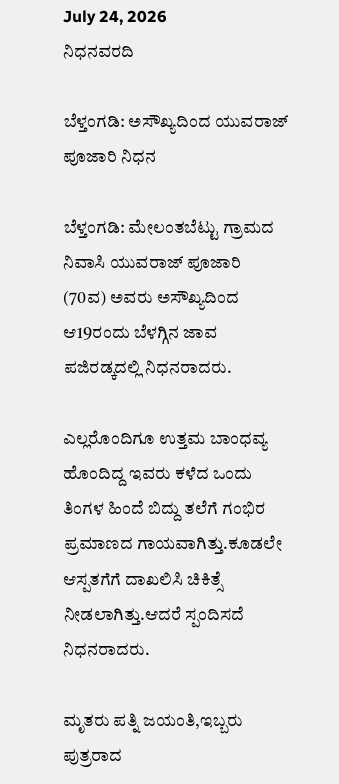July 24, 2026
ನಿಧನವರದಿ

ಬೆಳ್ತಂಗಡಿ: ಅಸೌಖ್ಯದಿಂದ ಯುವರಾಜ್ ಪೂಜಾರಿ ನಿಧನ

ಬೆಳ್ತಂಗಡಿ: ಮೇಲಂತಬೆಟ್ಟು ಗ್ರಾಮದ ನಿವಾಸಿ ಯುವರಾಜ್ ಪೂಜಾರಿ (70ವ) ಅವರು ಅಸೌಖ್ಯದಿಂದ ಆ19ರಂದು ಬೆಳಗ್ಗಿನ ಜಾವ ಪಜಿರಡ್ಕದಲ್ಲಿ ನಿಧನರಾದರು.

ಎಲ್ಲರೊಂದಿಗೂ ಉತ್ತಮ ಬಾಂಧವ್ಯ ಹೊಂದಿದ್ದ ಇವರು ಕಳೆದ ಒಂದು ತಿಂಗಳ ಹಿಂದೆ ಬಿದ್ದು ತಲೆಗೆ ಗಂಭಿರ ಪ್ರಮಾಣದ ಗಾಯವಾಗಿತ್ತು.ಕೂಡಲೇ ಆಸ್ಪತಗೆಗೆ ದಾಖಲಿಸಿ ಚಿಕಿತ್ಸೆ ನೀಡಲಾಗಿತ್ತು.ಆದರೆ ಸ್ಪಂದಿಸದೆ ನಿಧನರಾದರು.

ಮೃತರು ಪತ್ನಿ ಜಯಂತಿ,ಇಬ್ಬರು ಪುತ್ರರಾದ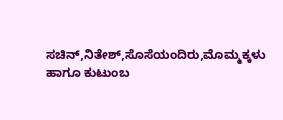ಸಚಿನ್,ನಿತೇಶ್,ಸೊಸೆಯಂದಿರು,ಮೊಮ್ಮಕ್ಕಳು ಹಾಗೂ ಕುಟುಂಬ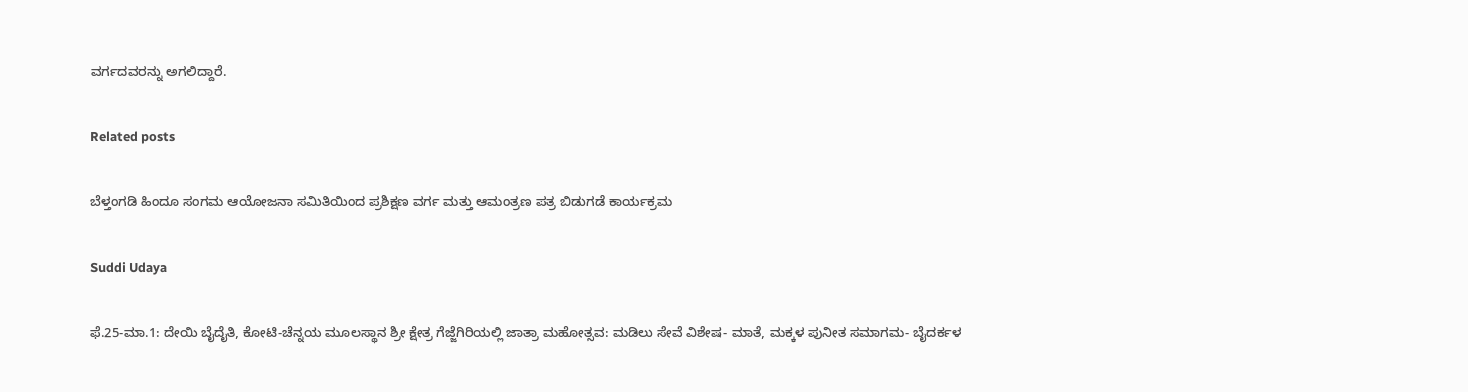ವರ್ಗದವರನ್ನು ಅಗಲಿದ್ದಾರೆ.

Related posts

ಬೆಳ್ತಂಗಡಿ ಹಿಂದೂ ಸಂಗಮ ಆಯೋಜನಾ ಸಮಿತಿಯಿಂದ ಪ್ರಶಿಕ್ಷಣ ವರ್ಗ ಮತ್ತು ಆಮಂತ್ರಣ ಪತ್ರ ಬಿಡುಗಡೆ ಕಾರ್ಯಕ್ರಮ

Suddi Udaya

ಫೆ.25-ಮಾ.1: ದೇಯಿ ಬೈದೈತಿ, ಕೋಟಿ-ಚೆನ್ನಯ ಮೂಲಸ್ಥಾನ ಶ್ರೀ ಕ್ಷೇತ್ರ ಗೆಜ್ಜೆಗಿರಿಯಲ್ಲಿ ಜಾತ್ರಾ ಮಹೋತ್ಸವ: ಮಡಿಲು ಸೇವೆ ವಿಶೇಷ- ಮಾತೆ, ಮಕ್ಕಳ ಪುನೀತ ಸಮಾಗಮ- ಬೈದರ್ಕಳ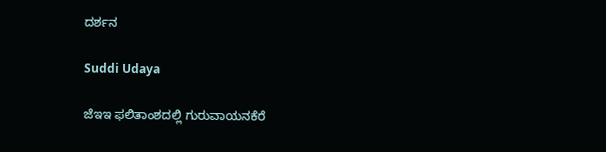ದರ್ಶನ

Suddi Udaya

ಜೆಇಇ ಫಲಿತಾಂಶದಲ್ಲಿ ಗುರುವಾಯನಕೆರೆ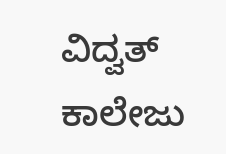ವಿದ್ವತ್ ಕಾಲೇಜು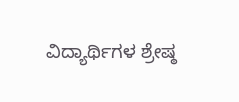ವಿದ್ಯಾರ್ಥಿಗಳ ಶ್ರೇಷ್ಠ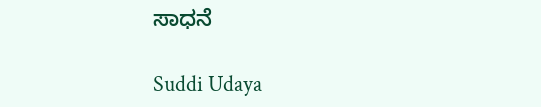ಸಾಧನೆ

Suddi Udaya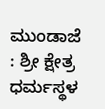ಮುಂಡಾಜೆ : ಶ್ರೀ ಕ್ಷೇತ್ರ ಧರ್ಮಸ್ಥಳ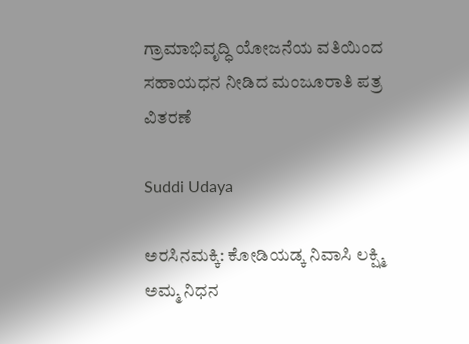ಗ್ರಾಮಾಭಿವೃದ್ಧಿ ಯೋಜನೆಯ ವತಿಯಿಂದ ಸಹಾಯಧನ ನೀಡಿದ ಮಂಜೂರಾತಿ ಪತ್ರ ವಿತರಣೆ

Suddi Udaya

ಅರಸಿನಮಕ್ಕಿ: ಕೋಡಿಯಡ್ಕ ನಿವಾಸಿ ಲಕ್ಷ್ಮಿ ಅಮ್ಮ ನಿಧನ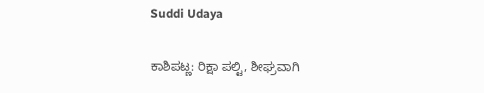Suddi Udaya

ಕಾಶಿಪಟ್ಣ: ರಿಕ್ಷಾ ಪಲ್ಟಿ, ಶೀಘ್ರವಾಗಿ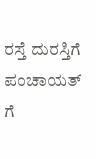ರಸ್ತೆ ದುರಸ್ತಿಗೆ ಪಂಚಾಯತ್ ಗೆ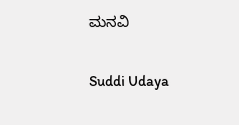ಮನವಿ

Suddi Udaya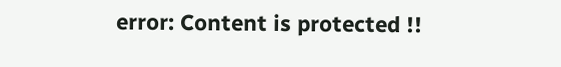error: Content is protected !!